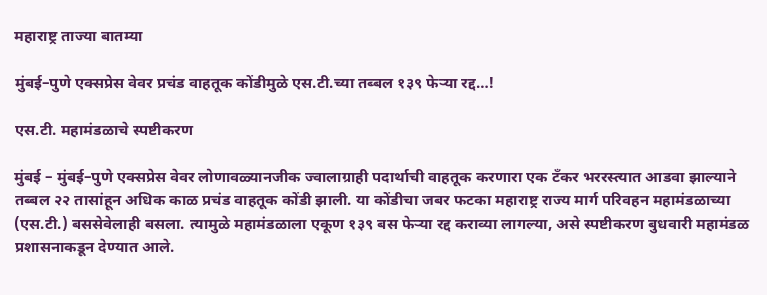महाराष्ट्र ताज्या बातम्या

मुंबई–पुणे एक्सप्रेस वेवर प्रचंड वाहतूक कोंडीमुळे एस.टी.च्या तब्बल १३९ फेऱ्या रद्द…!

एस.टी. महामंडळाचे स्पष्टीकरण

मुंबई – मुंबई–पुणे एक्सप्रेस वेवर लोणावळ्यानजीक ज्वालाग्राही पदार्थाची वाहतूक करणारा एक टँकर भररस्त्यात आडवा झाल्याने तब्बल २२ तासांहून अधिक काळ प्रचंड वाहतूक कोंडी झाली. या कोंडीचा जबर फटका महाराष्ट्र राज्य मार्ग परिवहन महामंडळाच्या (एस.टी.) बससेवेलाही बसला. त्यामुळे महामंडळाला एकूण १३९ बस फेऱ्या रद्द कराव्या लागल्या, असे स्पष्टीकरण बुधवारी महामंडळ प्रशासनाकडून देण्यात आले.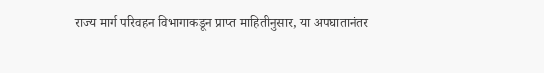राज्य मार्ग परिवहन विभागाकडून प्राप्त माहितीनुसार, या अपघातानंतर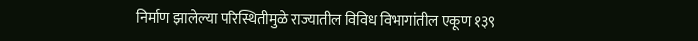निर्माण झालेल्या परिस्थितीमुळे राज्यातील विविध विभागांतील एकूण १३९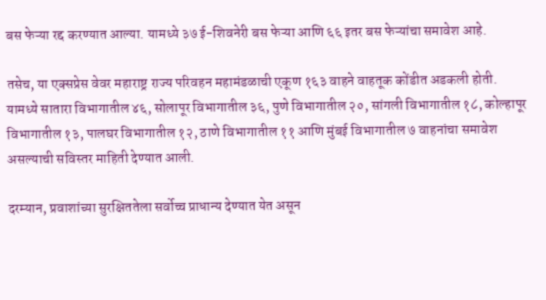बस फेऱ्या रद्द करण्यात आल्या. यामध्ये ३७ ई-शिवनेरी बस फेऱ्या आणि ६६ इतर बस फेऱ्यांचा समावेश आहे.

तसेच, या एक्सप्रेस वेवर महाराष्ट्र राज्य परिवहन महामंडळाची एकूण १६३ वाहने वाहतूक कोंडीत अडकली होती. यामध्ये सातारा विभागातील ४६, सोलापूर विभागातील ३६, पुणे विभागातील २०, सांगली विभागातील १८, कोल्हापूर विभागातील १३, पालघर विभागातील १२, ठाणे विभागातील ११ आणि मुंबई विभागातील ७ वाहनांचा समावेश असल्याची सविस्तर माहिती देण्यात आली.

दरम्यान, प्रवाशांच्या सुरक्षिततेला सर्वोच्च प्राधान्य देण्यात येत असून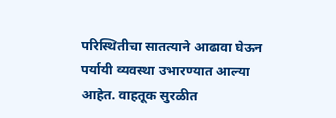परिस्थितीचा सातत्याने आढावा घेऊन पर्यायी व्यवस्था उभारण्यात आल्या आहेत. वाहतूक सुरळीत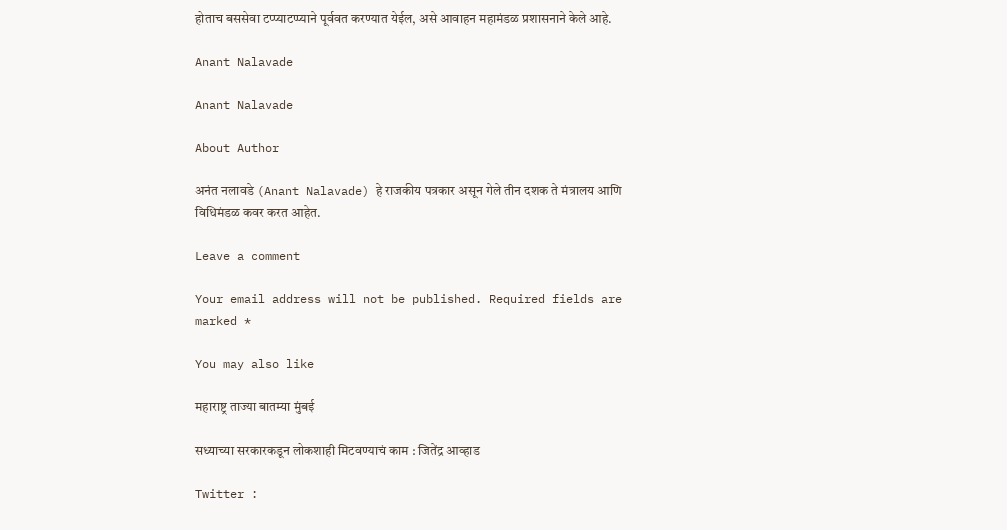होताच बससेवा टप्प्याटप्प्याने पूर्ववत करण्यात येईल, असे आवाहन महामंडळ प्रशासनाने केले आहे.

Anant Nalavade

Anant Nalavade

About Author

अनंत नलावडे (Anant Nalavade) हे राजकीय पत्रकार असून गेले तीन दशक ते मंत्रालय आणि विधिमंडळ कवर करत आहेत.

Leave a comment

Your email address will not be published. Required fields are marked *

You may also like

महाराष्ट्र ताज्या बातम्या मुंबई

सध्याच्या सरकारकडून लोकशाही मिटवण्याचं काम : जितेंद्र आव्हाड

Twitter :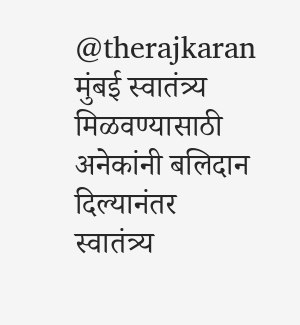@therajkaran मुंबई स्वातंत्र्य मिळवण्यासाठी अनेकांनी बलिदान दिल्यानंतर स्वातंत्र्य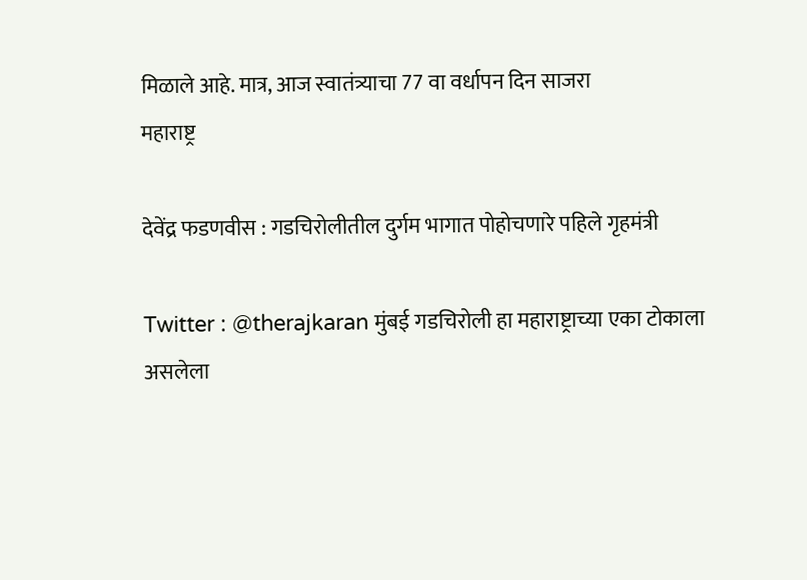मिळाले आहे. मात्र, आज स्वातंत्र्याचा 77 वा वर्धापन दिन साजरा
महाराष्ट्र

देवेंद्र फडणवीस : गडचिरोलीतील दुर्गम भागात पोहोचणारे पहिले गृहमंत्री

Twitter : @therajkaran मुंबई गडचिरोली हा महाराष्ट्राच्या एका टोकाला असलेला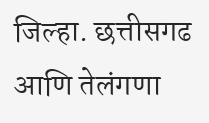जिल्हा. छत्तीसगढ आणि तेलंगणा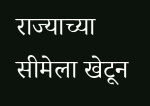राज्याच्या सीमेला खेटून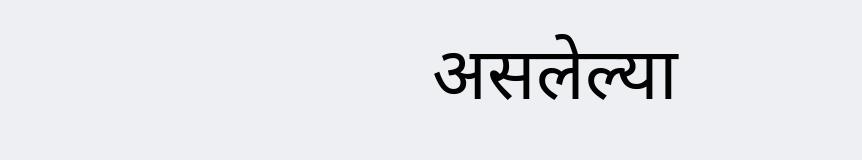असलेल्या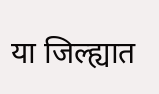या जिल्ह्यात